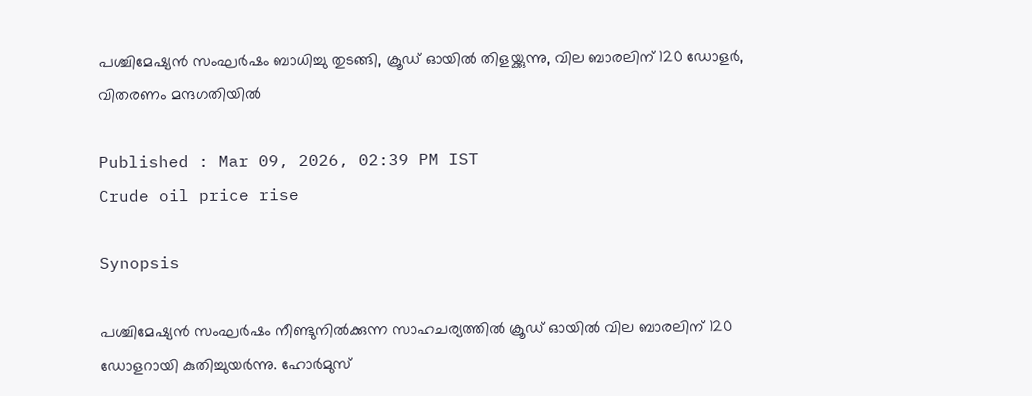പശ്ചിമേഷ്യൻ സംഘർഷം ബാധിച്ചു തുടങ്ങി, ക്രൂഡ് ഓയിൽ തിളയ്ക്കുന്നു, വില ബാരലിന് 120 ഡോളർ, വിതരണം മന്ദഗതിയിൽ

Published : Mar 09, 2026, 02:39 PM IST
Crude oil price rise

Synopsis

പശ്ചിമേഷ്യൻ സംഘർഷം നീണ്ടുനിൽക്കുന്ന സാഹചര്യത്തിൽ ക്രൂഡ് ഓയിൽ വില ബാരലിന് 120 ഡോളറായി കുതിച്ചുയർന്നു. ഹോർമുസ്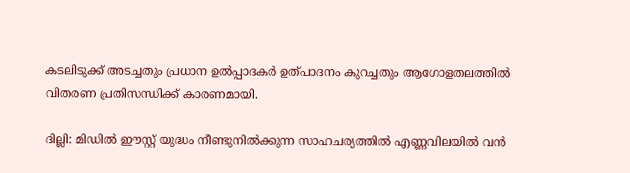കടലിടുക്ക് അടച്ചതും പ്രധാന ഉൽപ്പാദകർ ഉത്പാദനം കുറച്ചതും ആഗോളതലത്തിൽ വിതരണ പ്രതിസന്ധിക്ക് കാരണമായി.

ദില്ലി: മിഡിൽ ഈസ്റ്റ് യുദ്ധം നീണ്ടുനിൽക്കുന്ന സാഹചര്യത്തിൽ എണ്ണവിലയിൽ വൻ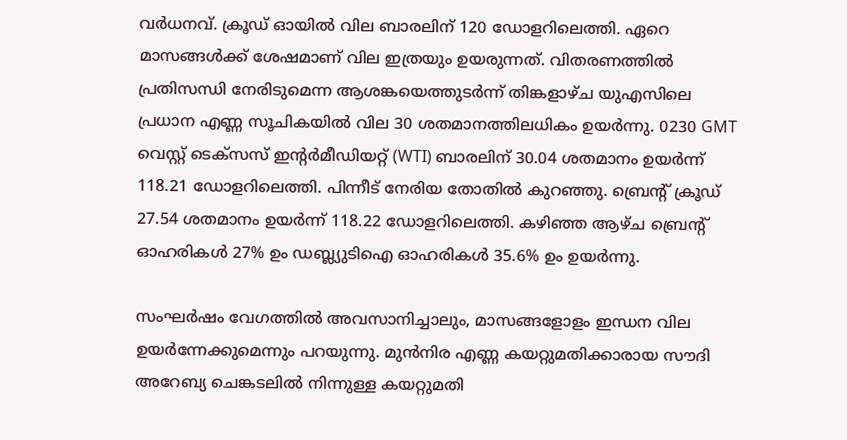വർധനവ്. ക്രൂഡ് ഓയിൽ വില ബാരലിന് 120 ഡോളറിലെത്തി. ഏറെ മാസങ്ങൾക്ക് ശേഷമാണ് വില ഇത്രയും ഉയരുന്നത്. വിതരണത്തിൽ പ്രതിസന്ധി നേരിടുമെന്ന ആശങ്കയെത്തുടർന്ന് തിങ്കളാഴ്ച യുഎസിലെ പ്രധാന എണ്ണ സൂചികയിൽ വില 30 ശതമാനത്തിലധികം ഉയർന്നു. 0230 GMT വെസ്റ്റ് ടെക്സസ് ഇന്റർമീഡിയറ്റ് (WTI) ബാരലിന് 30.04 ശതമാനം ഉയർന്ന് 118.21 ഡോളറിലെത്തി. പിന്നീട് നേരിയ തോതിൽ കുറഞ്ഞു. ബ്രെന്റ് ക്രൂഡ് 27.54 ശതമാനം ഉയർന്ന് 118.22 ഡോളറിലെത്തി. കഴിഞ്ഞ ആഴ്ച ബ്രെന്റ് ഓഹരികൾ 27% ഉം ഡബ്ല്യുടിഐ ഓഹരികൾ 35.6% ഉം ഉയർന്നു.

സംഘർഷം വേഗത്തിൽ അവസാനിച്ചാലും, മാസങ്ങളോളം ഇന്ധന വില ഉയർന്നേക്കുമെന്നും പറയുന്നു. മുൻനിര എണ്ണ കയറ്റുമതിക്കാരായ സൗദി അറേബ്യ ചെങ്കടലിൽ നിന്നുള്ള കയറ്റുമതി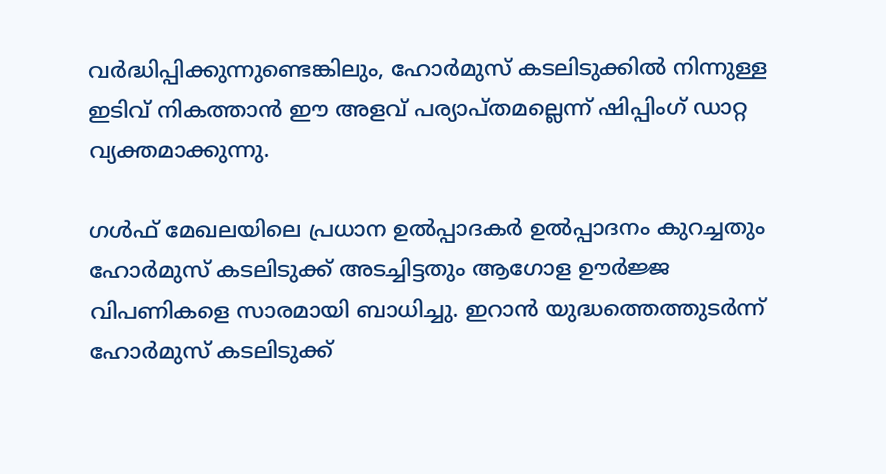വർദ്ധിപ്പിക്കുന്നുണ്ടെങ്കിലും, ഹോർമുസ് കടലിടുക്കിൽ നിന്നുള്ള ഇടിവ് നികത്താൻ ഈ അളവ് പര്യാപ്തമല്ലെന്ന് ഷിപ്പിംഗ് ഡാറ്റ വ്യക്തമാക്കുന്നു.

ഗൾഫ് മേഖലയിലെ പ്രധാന ഉൽപ്പാദകർ ഉൽപ്പാദനം കുറച്ചതും ഹോർമുസ് കടലിടുക്ക് അടച്ചിട്ടതും ആഗോള ഊർജ്ജ വിപണികളെ സാരമായി ബാധിച്ചു. ഇറാൻ യുദ്ധത്തെത്തുടർന്ന് ഹോർമുസ് കടലിടുക്ക്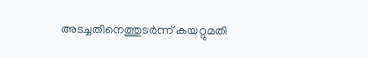അടച്ചതിനെത്തുടർന്ന് കയറ്റുമതി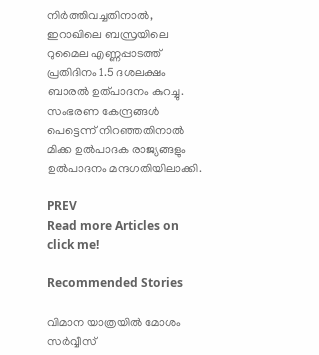നിർത്തിവച്ചതിനാൽ, ഇറാഖിലെ ബസ്രയിലെ റുമൈല എണ്ണപ്പാടത്ത് പ്രതിദിനം 1.5 ദശലക്ഷം ബാരൽ ഉത്പാദനം കുറച്ചു. സംഭരണ കേന്ദ്രങ്ങൾ പെട്ടെന്ന് നിറഞ്ഞതിനാൽ മിക്ക ഉൽപാദക രാജ്യങ്ങളും ഉൽപാദനം മന്ദഗതിയിലാക്കി.

PREV
Read more Articles on
click me!

Recommended Stories

വിമാന യാത്രയിൽ മോശം സ‍‍‌ർവ്വീസ്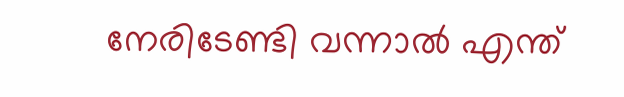നേരിടേണ്ടി വന്നാൽ എന്ത്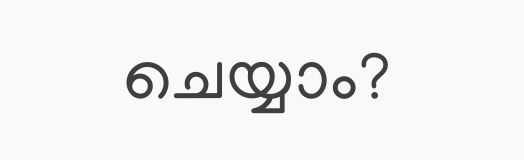ചെയ്യാം?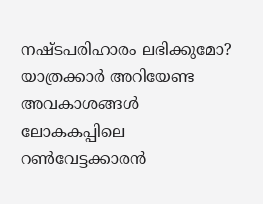നഷ്ടപരിഹാരം ലഭിക്കുമോ? യാത്രക്കാർ അറിയേണ്ട അവകാശങ്ങൾ
ലോകകപ്പിലെ റൺവേട്ടക്കാരൻ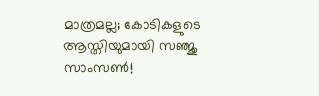മാത്രമല്ല; കോടികളുടെ ആസ്തിയുമായി സഞ്ജു സാംസൺ!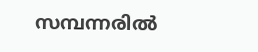സമ്പന്നരിൽ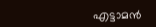എട്ടാമൻ